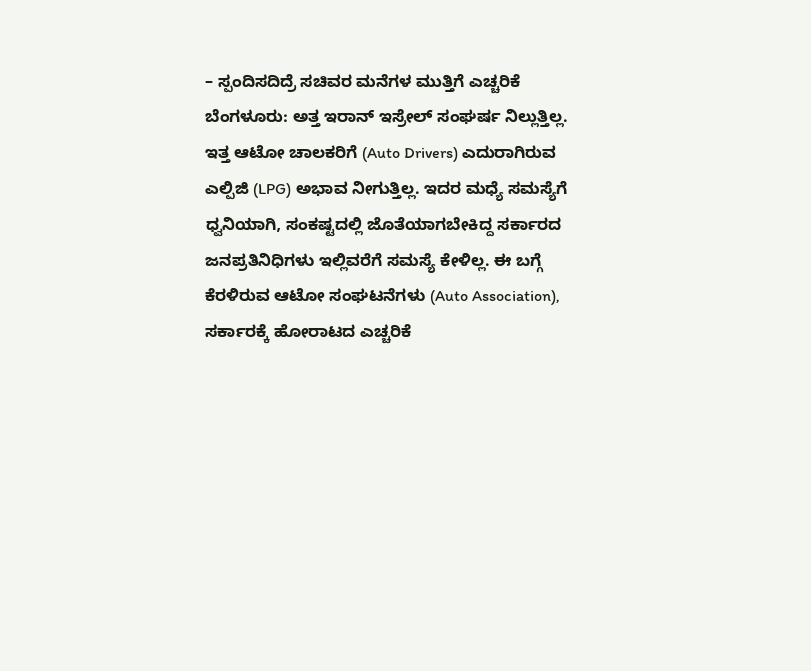– ಸ್ಪಂದಿಸದಿದ್ರೆ ಸಚಿವರ ಮನೆಗಳ ಮುತ್ತಿಗೆ ಎಚ್ಚರಿಕೆ
ಬೆಂಗಳೂರು: ಅತ್ತ ಇರಾನ್ ಇಸ್ರೇಲ್ ಸಂಘರ್ಷ ನಿಲ್ಲುತ್ತಿಲ್ಲ. ಇತ್ತ ಆಟೋ ಚಾಲಕರಿಗೆ (Auto Drivers) ಎದುರಾಗಿರುವ ಎಲ್ಪಿಜಿ (LPG) ಅಭಾವ ನೀಗುತ್ತಿಲ್ಲ. ಇದರ ಮಧ್ಯೆ ಸಮಸ್ಯೆಗೆ ಧ್ವನಿಯಾಗಿ, ಸಂಕಷ್ಟದಲ್ಲಿ ಜೊತೆಯಾಗಬೇಕಿದ್ದ ಸರ್ಕಾರದ ಜನಪ್ರತಿನಿಧಿಗಳು ಇಲ್ಲಿವರೆಗೆ ಸಮಸ್ಯೆ ಕೇಳಿಲ್ಲ. ಈ ಬಗ್ಗೆ ಕೆರಳಿರುವ ಆಟೋ ಸಂಘಟನೆಗಳು (Auto Association), ಸರ್ಕಾರಕ್ಕೆ ಹೋರಾಟದ ಎಚ್ಚರಿಕೆ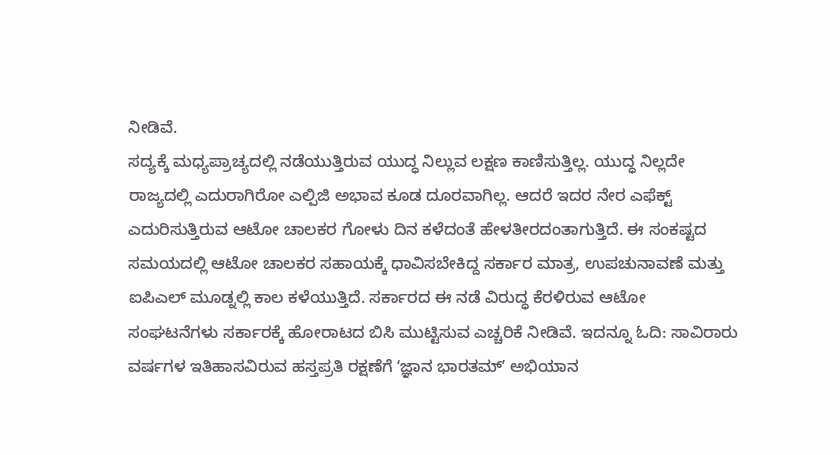ನೀಡಿವೆ.
ಸದ್ಯಕ್ಕೆ ಮಧ್ಯಪ್ರಾಚ್ಯದಲ್ಲಿ ನಡೆಯುತ್ತಿರುವ ಯುದ್ಧ ನಿಲ್ಲುವ ಲಕ್ಷಣ ಕಾಣಿಸುತ್ತಿಲ್ಲ. ಯುದ್ಧ ನಿಲ್ಲದೇ ರಾಜ್ಯದಲ್ಲಿ ಎದುರಾಗಿರೋ ಎಲ್ಪಿಜಿ ಅಭಾವ ಕೂಡ ದೂರವಾಗಿಲ್ಲ. ಆದರೆ ಇದರ ನೇರ ಎಫೆಕ್ಟ್ ಎದುರಿಸುತ್ತಿರುವ ಆಟೋ ಚಾಲಕರ ಗೋಳು ದಿನ ಕಳೆದಂತೆ ಹೇಳತೀರದಂತಾಗುತ್ತಿದೆ. ಈ ಸಂಕಷ್ಟದ ಸಮಯದಲ್ಲಿ ಆಟೋ ಚಾಲಕರ ಸಹಾಯಕ್ಕೆ ಧಾವಿಸಬೇಕಿದ್ದ ಸರ್ಕಾರ ಮಾತ್ರ, ಉಪಚುನಾವಣೆ ಮತ್ತು ಐಪಿಎಲ್ ಮೂಡ್ನಲ್ಲಿ ಕಾಲ ಕಳೆಯುತ್ತಿದೆ. ಸರ್ಕಾರದ ಈ ನಡೆ ವಿರುದ್ಧ ಕೆರಳಿರುವ ಆಟೋ ಸಂಘಟನೆಗಳು ಸರ್ಕಾರಕ್ಕೆ ಹೋರಾಟದ ಬಿಸಿ ಮುಟ್ಟಿಸುವ ಎಚ್ಚರಿಕೆ ನೀಡಿವೆ. ಇದನ್ನೂ ಓದಿ: ಸಾವಿರಾರು ವರ್ಷಗಳ ಇತಿಹಾಸವಿರುವ ಹಸ್ತಪ್ರತಿ ರಕ್ಷಣೆಗೆ ʻಜ್ಞಾನ ಭಾರತಮ್ʼ ಅಭಿಯಾನ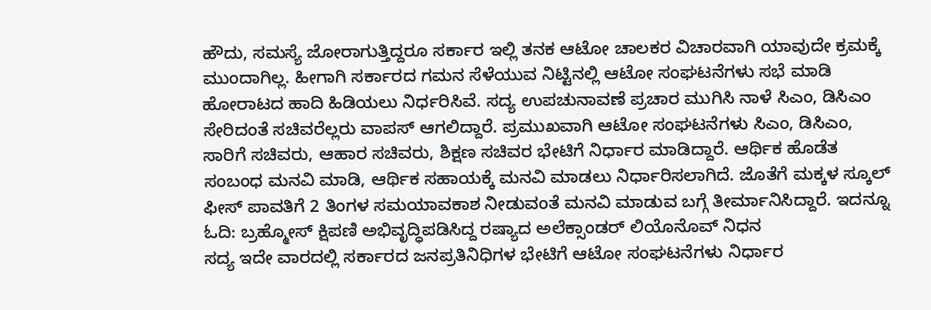ಹೌದು, ಸಮಸ್ಯೆ ಜೋರಾಗುತ್ತಿದ್ದರೂ ಸರ್ಕಾರ ಇಲ್ಲಿ ತನಕ ಆಟೋ ಚಾಲಕರ ವಿಚಾರವಾಗಿ ಯಾವುದೇ ಕ್ರಮಕ್ಕೆ ಮುಂದಾಗಿಲ್ಲ. ಹೀಗಾಗಿ ಸರ್ಕಾರದ ಗಮನ ಸೆಳೆಯುವ ನಿಟ್ಟಿನಲ್ಲಿ ಆಟೋ ಸಂಘಟನೆಗಳು ಸಭೆ ಮಾಡಿ ಹೋರಾಟದ ಹಾದಿ ಹಿಡಿಯಲು ನಿರ್ಧರಿಸಿವೆ. ಸದ್ಯ ಉಪಚುನಾವಣೆ ಪ್ರಚಾರ ಮುಗಿಸಿ ನಾಳೆ ಸಿಎಂ, ಡಿಸಿಎಂ ಸೇರಿದಂತೆ ಸಚಿವರೆಲ್ಲರು ವಾಪಸ್ ಆಗಲಿದ್ದಾರೆ. ಪ್ರಮುಖವಾಗಿ ಆಟೋ ಸಂಘಟನೆಗಳು ಸಿಎಂ, ಡಿಸಿಎಂ, ಸಾರಿಗೆ ಸಚಿವರು, ಆಹಾರ ಸಚಿವರು, ಶಿಕ್ಷಣ ಸಚಿವರ ಭೇಟಿಗೆ ನಿರ್ಧಾರ ಮಾಡಿದ್ದಾರೆ. ಆರ್ಥಿಕ ಹೊಡೆತ ಸಂಬಂಧ ಮನವಿ ಮಾಡಿ, ಆರ್ಥಿಕ ಸಹಾಯಕ್ಕೆ ಮನವಿ ಮಾಡಲು ನಿರ್ಧಾರಿಸಲಾಗಿದೆ. ಜೊತೆಗೆ ಮಕ್ಕಳ ಸ್ಕೂಲ್ ಫೀಸ್ ಪಾವತಿಗೆ 2 ತಿಂಗಳ ಸಮಯಾವಕಾಶ ನೀಡುವಂತೆ ಮನವಿ ಮಾಡುವ ಬಗ್ಗೆ ತೀರ್ಮಾನಿಸಿದ್ದಾರೆ. ಇದನ್ನೂ ಓದಿ: ಬ್ರಹ್ಮೋಸ್ ಕ್ಷಿಪಣಿ ಅಭಿವೃದ್ಧಿಪಡಿಸಿದ್ದ ರಷ್ಯಾದ ಅಲೆಕ್ಸಾಂಡರ್ ಲಿಯೊನೊವ್ ನಿಧನ
ಸದ್ಯ ಇದೇ ವಾರದಲ್ಲಿ ಸರ್ಕಾರದ ಜನಪ್ರತಿನಿಧಿಗಳ ಭೇಟಿಗೆ ಆಟೋ ಸಂಘಟನೆಗಳು ನಿರ್ಧಾರ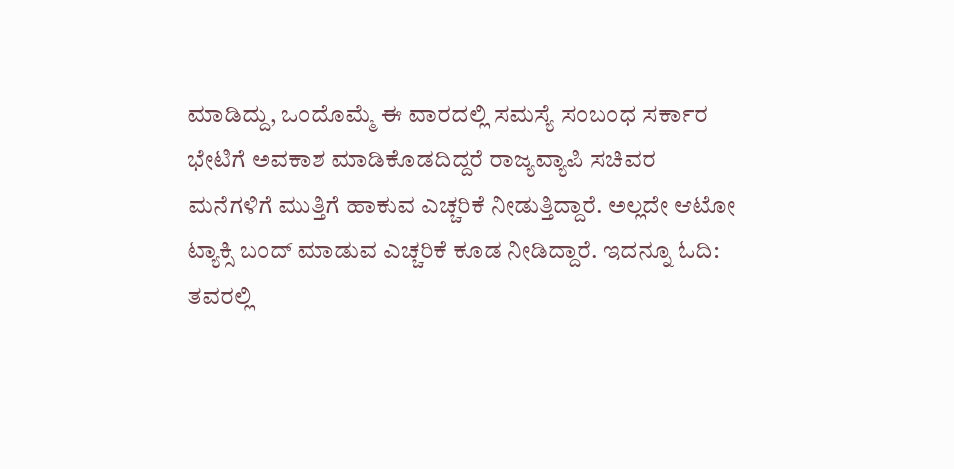ಮಾಡಿದ್ದು, ಒಂದೊಮ್ಮೆ ಈ ವಾರದಲ್ಲಿ ಸಮಸ್ಯೆ ಸಂಬಂಧ ಸರ್ಕಾರ ಭೇಟಿಗೆ ಅವಕಾಶ ಮಾಡಿಕೊಡದಿದ್ದರೆ ರಾಜ್ಯವ್ಯಾಪಿ ಸಚಿವರ ಮನೆಗಳಿಗೆ ಮುತ್ತಿಗೆ ಹಾಕುವ ಎಚ್ಚರಿಕೆ ನೀಡುತ್ತಿದ್ದಾರೆ. ಅಲ್ಲದೇ ಆಟೋ ಟ್ಯಾಕ್ಸಿ ಬಂದ್ ಮಾಡುವ ಎಚ್ಚರಿಕೆ ಕೂಡ ನೀಡಿದ್ದಾರೆ. ಇದನ್ನೂ ಓದಿ: ತವರಲ್ಲಿ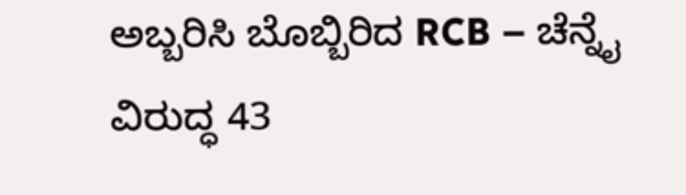ಅಬ್ಬರಿಸಿ ಬೊಬ್ಬಿರಿದ RCB – ಚೆನ್ನೈ ವಿರುದ್ಧ 43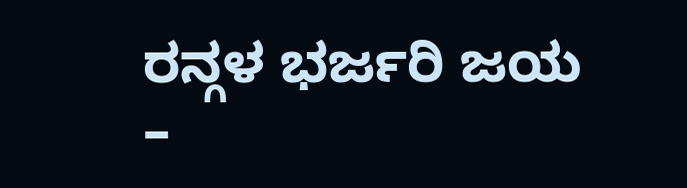ರನ್ಗಳ ಭರ್ಜರಿ ಜಯ –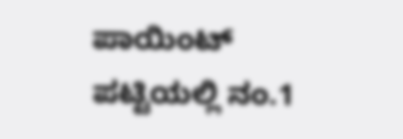ಪಾಯಿಂಟ್ ಪಟ್ಟಿಯಲ್ಲಿ ನಂ.1